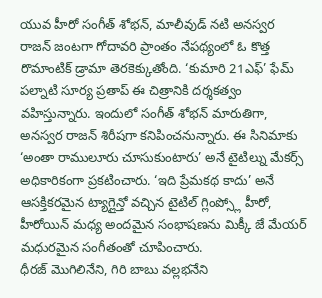యువ హీరో సంగీత్ శోభన్, మాలీవుడ్ నటి అనస్వర రాజన్ జంటగా గోదావరి ప్రాంతం నేపథ్యంలో ఓ కొత్త రొమాంటిక్ డ్రామా తెరకెక్కుతోంది. ‘కుమారి 21ఎఫ్’ ఫేమ్ పల్నాటి సూర్య ప్రతాప్ ఈ చిత్రానికి దర్శకత్వం వహిస్తున్నారు. ఇందులో సంగీత్ శోభన్ మారుతిగా, అనస్వర రాజన్ శిరీషగా కనిపించనున్నారు. ఈ సినిమాకు ‘అంతా రాములూరు చూసుకుంటారు’ అనే టైటిల్ను మేకర్స్ అధికారికంగా ప్రకటించారు. ‘ఇది ప్రేమకథ కాదు’ అనే ఆసక్తికరమైన ట్యాగ్లైన్తో వచ్చిన టైటిల్ గ్లింప్స్లో హీరో, హీరోయిన్ మధ్య అందమైన సంభాషణను మిక్కీ జే మేయర్ మధురమైన సంగీతంతో చూపించారు.
ధీరజ్ మొగిలినేని, గిరి బాబు వల్లభనేని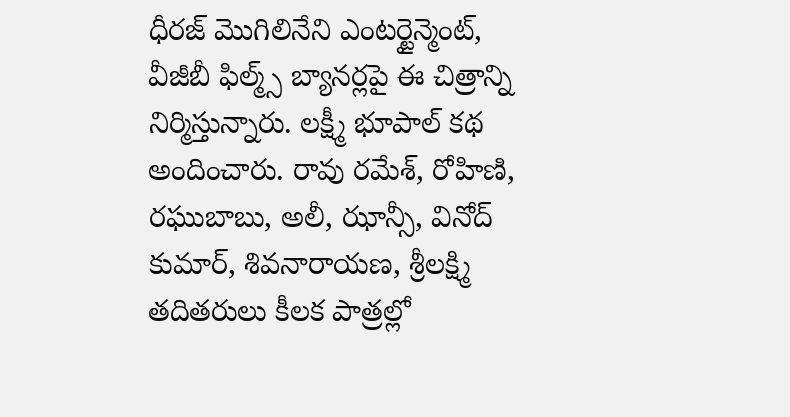ధీరజ్ మొగిలినేని ఎంటర్టైన్మెంట్, వీజీబీ ఫిల్మ్స్ బ్యానర్లపై ఈ చిత్రాన్ని నిర్మిస్తున్నారు. లక్ష్మీ భూపాల్ కథ అందించారు. రావు రమేశ్, రోహిణి, రఘుబాబు, అలీ, ఝాన్సీ, వినోద్ కుమార్, శివనారాయణ, శ్రీలక్ష్మి తదితరులు కీలక పాత్రల్లో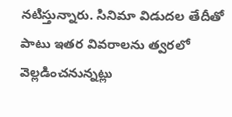నటిస్తున్నారు. సినిమా విడుదల తేదీతో పాటు ఇతర వివరాలను త్వరలో వెల్లడించనున్నట్లు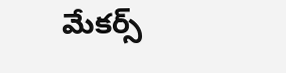మేకర్స్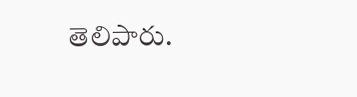తెలిపారు.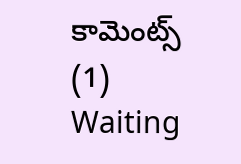కామెంట్స్ (1)
Waiting